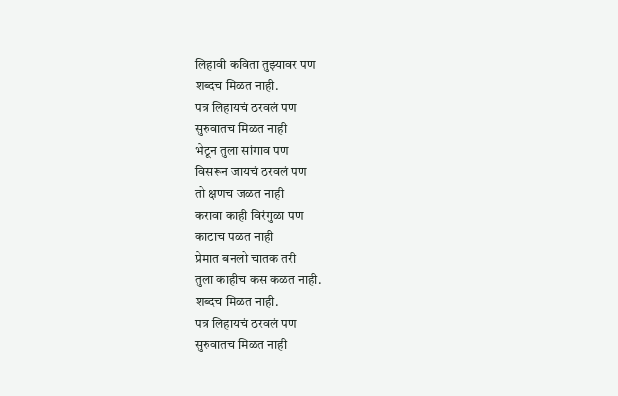लिहावी कविता तुझ्यावर पण
शब्दच मिळत नाही.
पत्र लिहायचं ठरवलं पण
सुरुवातच मिळत नाही
भेटून तुला सांगाव पण
विसरून जायचं ठरवलं पण
तो क्षणच जळत नाही
करावा काही विरंगुळा पण
काटाच पळत नाही
प्रेमात बनलो चातक तरी
तुला काहीच कस कळत नाही.
शब्दच मिळत नाही.
पत्र लिहायचं ठरवलं पण
सुरुवातच मिळत नाही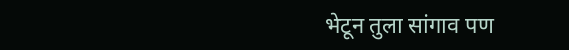भेटून तुला सांगाव पण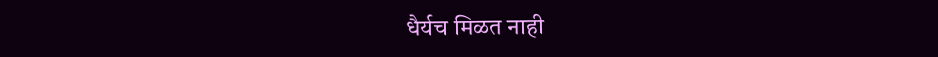धैर्यच मिळत नाही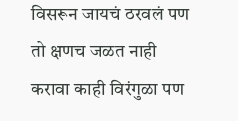विसरून जायचं ठरवलं पण
तो क्षणच जळत नाही
करावा काही विरंगुळा पण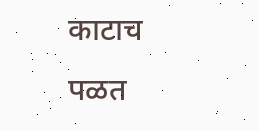काटाच पळत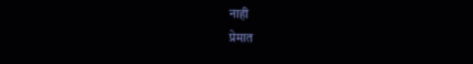नाही
प्रेमात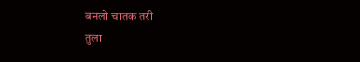बनलो चातक तरी
तुला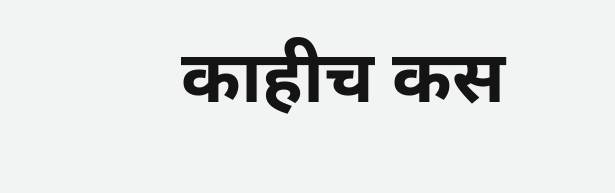काहीच कस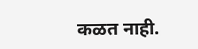कळत नाही.